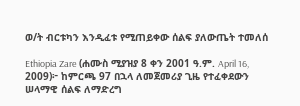ወ/ት ብርቱካን እንዲፈቱ የሚጠይቀው ሰልፍ ያለውጤት ተመለሰ

Ethiopia Zare (ሐሙስ ሚያዝያ 8 ቀን 2001 ዓ.ም. April 16, 2009)፦ ከምርጫ 97 በኋላ ለመጀመሪያ ጊዜ የተፈቀደውን ሠላማዊ ሰልፍ ለማድረግ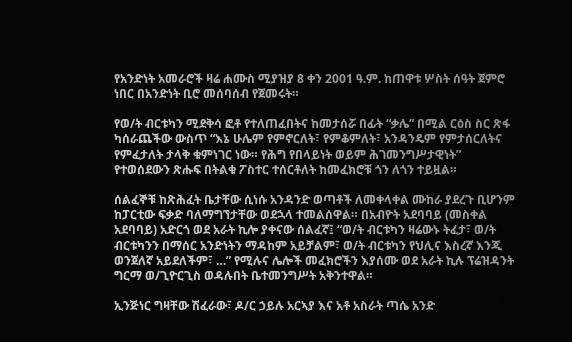የአንድነት አመራሮች ዛሬ ሐሙስ ሚያዝያ 8 ቀን 2001 ዓ.ም. ከጠዋቱ ሦስት ሰዓት ጀምሮ ነበር በአንድነት ቢሮ መሰባሰብ የጀመሩት።

የወ/ት ብርቱካን ሚደቅሳ ፎቶ የተለጠፈበትና ከመታሰሯ በፊት “ቃሌ” በሚል ርዕስ ስር ጽፋ ካሰራጨችው ውስጥ “እኔ ሁሌም የምኖርለት፣ የምቆምለት፣ አንዳንዴም የምታሰርለትና የምፈታለት ታላቅ ቁምነገር ነው። የሕግ የበላይነት ወይም ሕገመንግሥታዊነት” የተወሰደውን ጽሑፍ በትልቁ ፖስተር ተሰርቶለት ከመፈክሮቹ ጎን ለጎን ተይዟል።

ሰልፈኞቹ ከጽሕፈት ቤታቸው ሲነሱ አንዳንድ ወጣቶች ለመቀላቀል ሙከራ ያደረጉ ቢሆንም ከፓርቲው ፍቃድ ባለማግኘታቸው ወደኋላ ተመልሰዋል። በአብዮት አደባባይ (መስቀል አደባባይ) አድርጎ ወደ አራት ኪሎ ያቀናው ሰልፈኛ፤ “ወ/ት ብርቱካን ዛሬውኑ ትፈታ፣ ወ/ት ብርቱካንን በማሰር አንድነትን ማዳከም አይቻልም፣ ወ/ት ብርቱካን የህሊና እስረኛ እንጂ ወንጀለኛ አይደለችም፣ …” የሚሉና ሌሎች መፈክሮችን እያሰሙ ወደ አራት ኪሉ ፕሬዝዳንት ግርማ ወ/ጊዮርጊስ ወዳሉበት ቤተመንግሥት አቅንተዋል።

ኢንጅነር ግዛቸው ሽፈራው፣ ዶ/ር ኃይሉ አርኣያ እና አቶ አስራት ጣሴ አንድ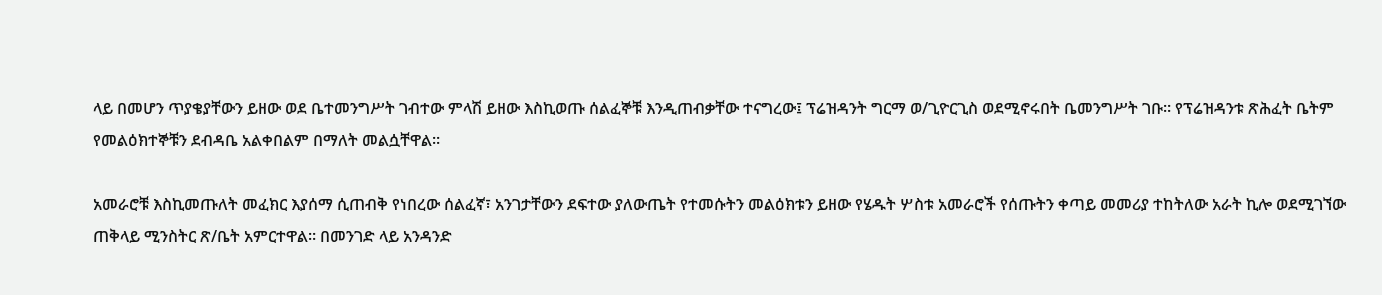ላይ በመሆን ጥያቄያቸውን ይዘው ወደ ቤተመንግሥት ገብተው ምላሽ ይዘው እስኪወጡ ሰልፈኞቹ እንዲጠብቃቸው ተናግረው፤ ፕሬዝዳንት ግርማ ወ/ጊዮርጊስ ወደሚኖሩበት ቤመንግሥት ገቡ። የፕሬዝዳንቱ ጽሕፈት ቤትም የመልዕክተኞቹን ደብዳቤ አልቀበልም በማለት መልሷቸዋል።

አመራሮቹ እስኪመጡለት መፈክር እያሰማ ሲጠብቅ የነበረው ሰልፈኛ፣ አንገታቸውን ደፍተው ያለውጤት የተመሱትን መልዕክቱን ይዘው የሄዱት ሦስቱ አመራሮች የሰጡትን ቀጣይ መመሪያ ተከትለው አራት ኪሎ ወደሚገኘው ጠቅላይ ሚንስትር ጽ/ቤት አምርተዋል። በመንገድ ላይ አንዳንድ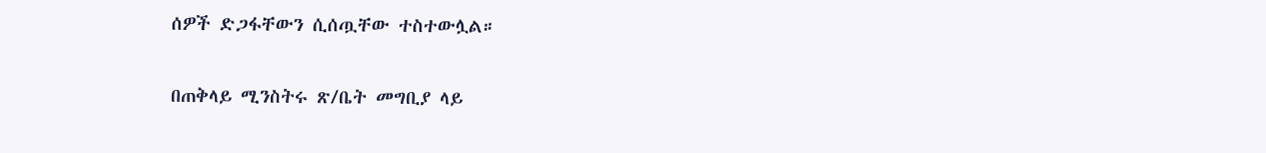ሰዎች ድጋፋቸውን ሲሰጧቸው ተስተውሏል።

በጠቅላይ ሚንስትሩ ጽ/ቤት መግቢያ ላይ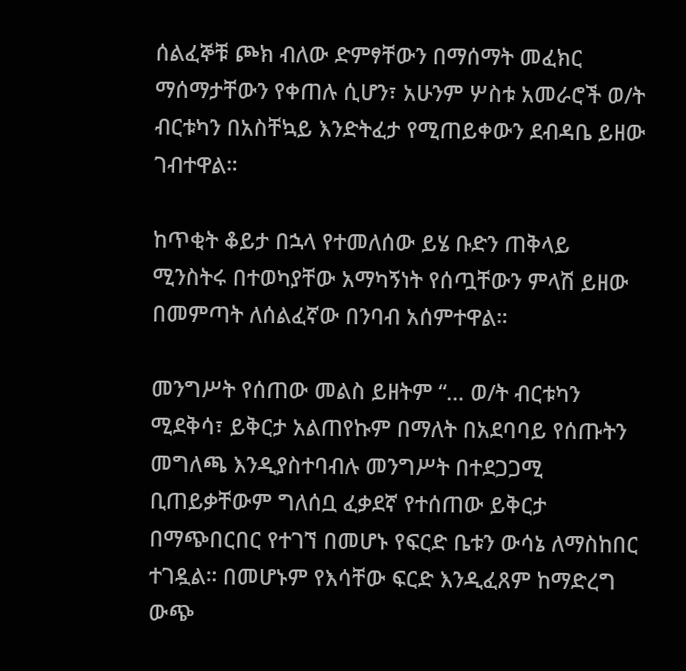ሰልፈኞቹ ጮክ ብለው ድምፃቸውን በማሰማት መፈክር ማሰማታቸውን የቀጠሉ ሲሆን፣ አሁንም ሦስቱ አመራሮች ወ/ት ብርቱካን በአስቸኳይ እንድትፈታ የሚጠይቀውን ደብዳቤ ይዘው ገብተዋል።

ከጥቂት ቆይታ በኋላ የተመለሰው ይሄ ቡድን ጠቅላይ ሚንስትሩ በተወካያቸው አማካኝነት የሰጧቸውን ምላሽ ይዘው በመምጣት ለሰልፈኛው በንባብ አሰምተዋል።

መንግሥት የሰጠው መልስ ይዘትም “… ወ/ት ብርቱካን ሚደቅሳ፣ ይቅርታ አልጠየኩም በማለት በአደባባይ የሰጡትን መግለጫ እንዲያስተባብሉ መንግሥት በተደጋጋሚ ቢጠይቃቸውም ግለሰቧ ፈቃደኛ የተሰጠው ይቅርታ በማጭበርበር የተገኘ በመሆኑ የፍርድ ቤቱን ውሳኔ ለማስከበር ተገዷል። በመሆኑም የእሳቸው ፍርድ እንዲፈጸም ከማድረግ ውጭ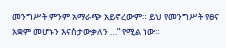መንግሥት ምንም አማራጭ አይኖረውም። ይህ የመንግሥት የፀና አቋም መሆኑን እናስታውቃለን …” የሚል ነው።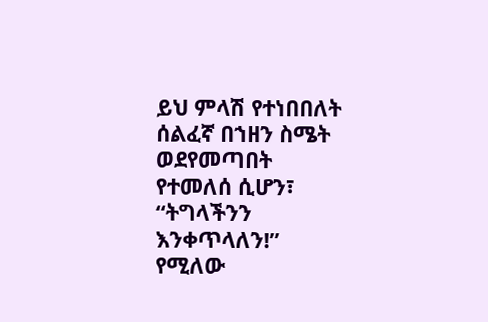ይህ ምላሽ የተነበበለት ሰልፈኛ በኀዘን ስሜት ወደየመጣበት የተመለሰ ሲሆን፣ “ትግላችንን እንቀጥላለን!” የሚለው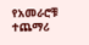የአመራሮቹ ተጨማሪ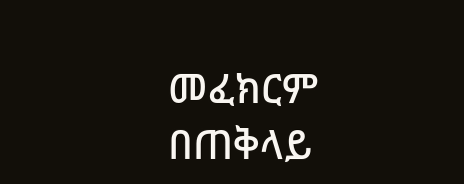መፈክርም በጠቅላይ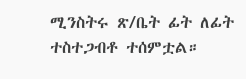ሚንስትሩ ጽ/ቤት ፊት ለፊት ተስተጋብቶ ተሰምቷል።